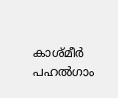കാശ്മീർ പഹൽഗാം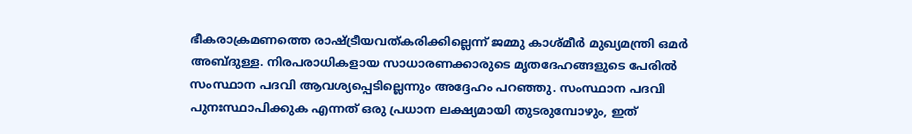ഭീകരാക്രമണത്തെ രാഷ്ട്രീയവത്കരിക്കില്ലെന്ന് ജമ്മു കാശ്മീർ മുഖ്യമന്ത്രി ഒമർ അബ്‌ദുള്ള. നിരപരാധികളായ സാധാരണക്കാരുടെ മൃതദേഹങ്ങളുടെ പേരിൽ സംസ്ഥാന പദവി ആവശ്യപ്പെടില്ലെന്നും അദ്ദേഹം പറഞ്ഞു. സംസ്ഥാന പദവി പുനഃസ്ഥാപിക്കുക എന്നത് ഒരു പ്രധാന ലക്ഷ്യമായി തുടരുമ്പോഴും, ഇത്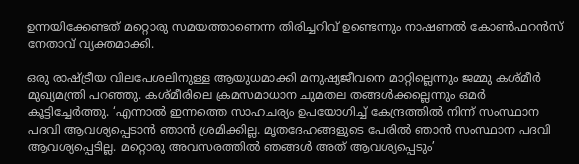ഉന്നയിക്കേണ്ടത് മറ്റൊരു സമയത്താണെന്ന തിരിച്ചറിവ് ഉണ്ടെന്നും നാഷണൽ കോൺഫറൻസ് നേതാവ് വ്യക്തമാക്കി.

ഒരു രാഷ്ട്രീയ വിലപേശലിനുള്ള ആയുധമാക്കി മനുഷ്യജീവനെ മാറ്റില്ലെന്നും ജമ്മു കശ്‌മീർ മുഖ്യമന്ത്രി പറഞ്ഞു. കശ്‌മീരിലെ ക്രമസമാധാന ചുമതല തങ്ങൾക്കല്ലെന്നും ഒമർ കൂട്ടിച്ചേർത്തു. ‘എന്നാൽ ഇന്നത്തെ സാഹചര്യം ഉപയോഗിച്ച് കേന്ദ്രത്തിൽ നിന്ന് സംസ്ഥാന പദവി ആവശ്യപ്പെടാൻ ഞാൻ ശ്രമിക്കില്ല. മൃതദേഹങ്ങളുടെ പേരിൽ ഞാൻ സംസ്ഥാന പദവി ആവശ്യപ്പെടില്ല. മറ്റൊരു അവസരത്തിൽ ഞങ്ങൾ അത് ആവശ്യപ്പെടും’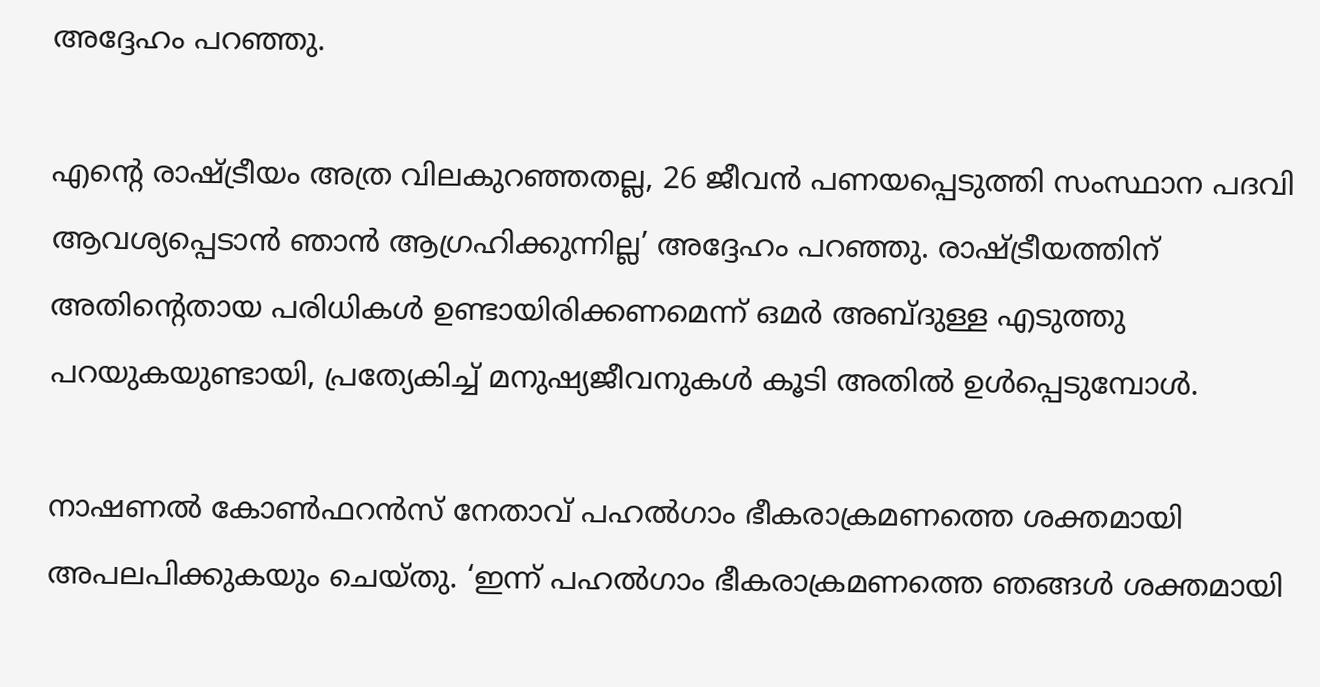അദ്ദേഹം പറഞ്ഞു.

എൻ്റെ രാഷ്ട്രീയം അത്ര വിലകുറഞ്ഞതല്ല, 26 ജീവൻ പണയപ്പെടുത്തി സംസ്ഥാന പദവി ആവശ്യപ്പെടാൻ ഞാൻ ആഗ്രഹിക്കുന്നില്ല’ അദ്ദേഹം പറഞ്ഞു. രാഷ്ട്രീയത്തിന് അതിൻ്റെതായ പരിധികൾ ഉണ്ടായിരിക്കണമെന്ന് ഒമർ അബ്‌ദുള്ള എടുത്തു പറയുകയുണ്ടായി, പ്രത്യേകിച്ച് മനുഷ്യജീവനുകൾ കൂടി അതിൽ ഉൾപ്പെടുമ്പോൾ.

നാഷണൽ കോൺഫറൻസ് നേതാവ് പഹൽഗാം ഭീകരാക്രമണത്തെ ശക്തമായി അപലപിക്കുകയും ചെയ്‌തു. ‘ഇന്ന് പഹൽഗാം ഭീകരാക്രമണത്തെ ഞങ്ങൾ ശക്തമായി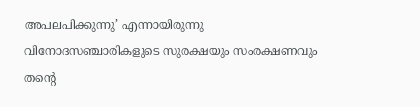അപലപിക്കുന്നു’ എന്നായിരുന്നു വിനോദസഞ്ചാരികളുടെ സുരക്ഷയും സംരക്ഷണവും തൻ്റെ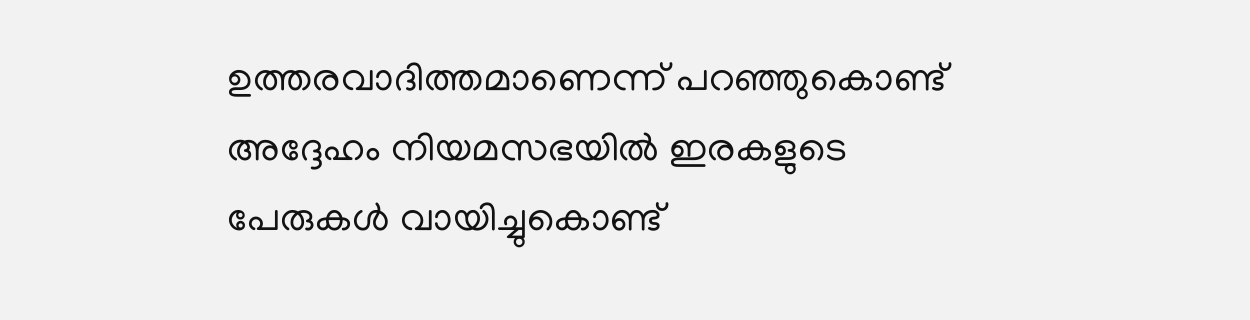ഉത്തരവാദിത്തമാണെന്ന് പറഞ്ഞുകൊണ്ട് അദ്ദേഹം നിയമസഭയിൽ ഇരകളുടെ പേരുകൾ വായിച്ചുകൊണ്ട്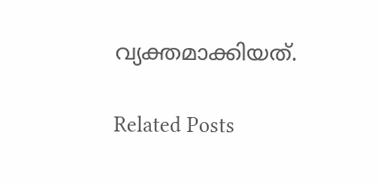വ്യക്തമാക്കിയത്.

Related Posts